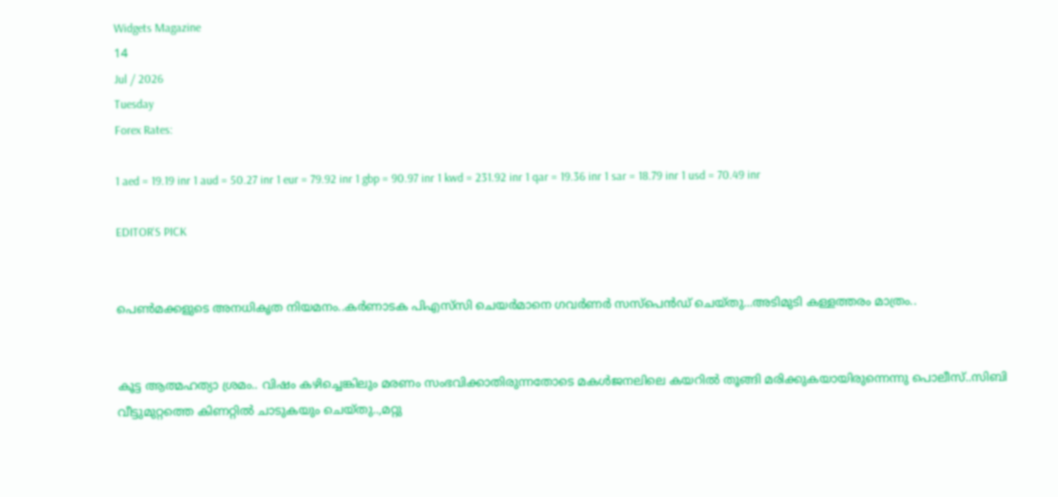Widgets Magazine
14
Jul / 2026
Tuesday
Forex Rates:

1 aed = 19.19 inr 1 aud = 50.27 inr 1 eur = 79.92 inr 1 gbp = 90.97 inr 1 kwd = 231.92 inr 1 qar = 19.36 inr 1 sar = 18.79 inr 1 usd = 70.49 inr

EDITOR'S PICK


പെൺമക്കളുടെ അനധികൃത നിയമനം..കർണാടക പിഎസ്‌സി ചെയർമാനെ ഗവർണർ സസ്പെൻഡ് ചെയ്തു...അടിമുടി കള്ളത്തരം മാത്രം..


കൂട്ട ആത്മഹത്യാ ശ്രമം.. വിഷം കഴിച്ചെങ്കിലും മരണം സംഭവിക്കാതിരുന്നതോടെ മകൾജനലിലെ കയറിൽ തൂങ്ങി മരിക്കുകയായിരുന്നെന്നു പൊലീസ്..സിബി വീട്ടുമുറ്റത്തെ കിണറ്റിൽ ചാടുകയും ചെയ്തു..,മറ്റു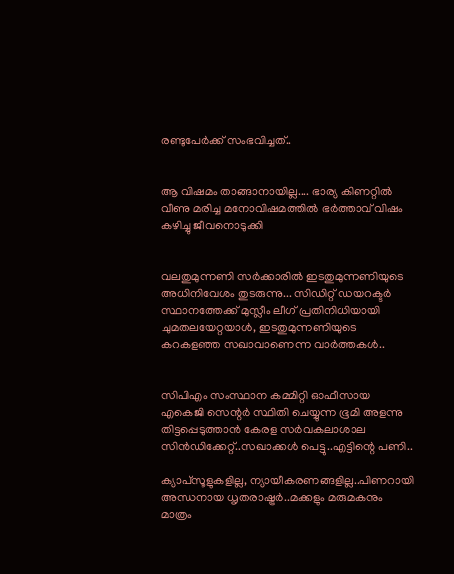രണ്ടുപേർക്ക് സംഭവിച്ചത്..


ആ വിഷമം താങ്ങാനായില്ല.... ഭാര്യ കിണറ്റിൽ വീണു മരിച്ച മനോവിഷമത്തിൽ ഭർത്താവ് വിഷം കഴിച്ചു ജീവനൊടുക്കി


വലതുമുന്നണി സർക്കാരിൽ ഇടതുമുന്നണിയുടെ അധിനിവേശം തുടരുന്നു... സിഡിറ്റ് ഡയറക്ടർ സ്ഥാനത്തേക്ക് മുസ്ലീം ലീഗ് പ്രതിനിധിയായി ചുമതലയേറ്റയാൾ, ഇടതുമുന്നണിയുടെ കറകളഞ്ഞ സഖാവാണെന്ന വാർത്തകൾ..


സിപിഎം സംസ്ഥാന കമ്മിറ്റി ഓഫീസായ എകെജി സെന്റർ സ്ഥിതി ചെയ്യുന്ന ഭൂമി അളന്നു തിട്ടപ്പെടുത്താൻ കേരള സര്‍വകലാശാല സിന്‍ഡിക്കേറ്റ്..സഖാക്കൾ പെട്ടു..എട്ടിന്റെ പണി..

ക്യാപ്‌സൂളുകളില്ല, ന്യായീകരണങ്ങളില്ല..പിണറായി അന്ധനായ ധൃതരാഷ്ട്രര്‍..മക്കളും മരുമകനും മാത്രം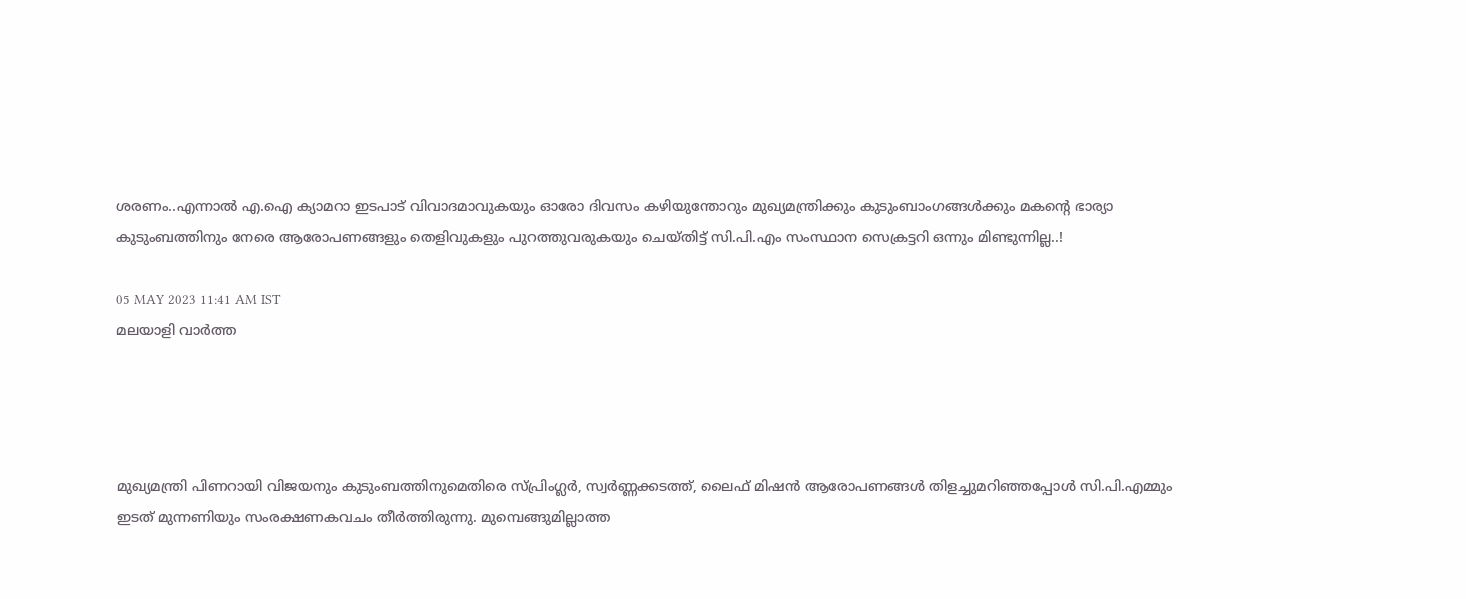ശരണം..എന്നാല്‍ എ.ഐ ക്യാമറാ ഇടപാട് വിവാദമാവുകയും ഓരോ ദിവസം കഴിയുന്തോറും മുഖ്യമന്ത്രിക്കും കുടുംബാംഗങ്ങള്‍ക്കും മകന്റെ ഭാര്യാ കുടുംബത്തിനും നേരെ ആരോപണങ്ങളും തെളിവുകളും പുറത്തുവരുകയും ചെയ്തിട്ട് സി.പി.എം സംസ്ഥാന സെക്രട്ടറി ഒന്നും മിണ്ടുന്നില്ല..!

05 MAY 2023 11:41 AM IST
മലയാളി വാര്‍ത്ത




മുഖ്യമന്ത്രി പിണറായി വിജയനും കുടുംബത്തിനുമെതിരെ സ്പ്രിംഗ്ലര്‍, സ്വര്‍ണ്ണക്കടത്ത്, ലൈഫ് മിഷന്‍ ആരോപണങ്ങള്‍ തിളച്ചുമറിഞ്ഞപ്പോള്‍ സി.പി.എമ്മും ഇടത് മുന്നണിയും സംരക്ഷണകവചം തീര്‍ത്തിരുന്നു. മുമ്പെങ്ങുമില്ലാത്ത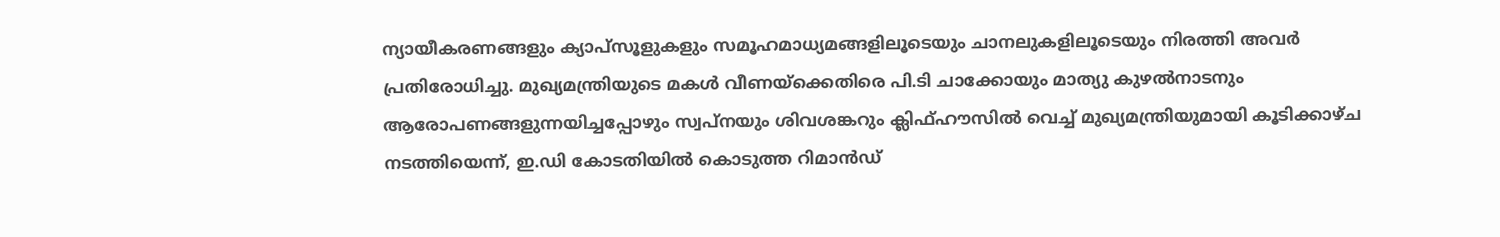ന്യായീകരണങ്ങളും ക്യാപ്‌സൂളുകളും സമൂഹമാധ്യമങ്ങളിലൂടെയും ചാനലുകളിലൂടെയും നിരത്തി അവര്‍ പ്രതിരോധിച്ചു. മുഖ്യമന്ത്രിയുടെ മകള്‍ വീണയ്‌ക്കെതിരെ പി.ടി ചാക്കോയും മാത്യു കുഴല്‍നാടനും ആരോപണങ്ങളുന്നയിച്ചപ്പോഴും സ്വപ്‌നയും ശിവശങ്കറും ക്ലിഫ്ഹൗസില്‍ വെച്ച് മുഖ്യമന്ത്രിയുമായി കൂടിക്കാഴ്ച നടത്തിയെന്ന്, ഇ.ഡി കോടതിയില്‍ കൊടുത്ത റിമാന്‍ഡ്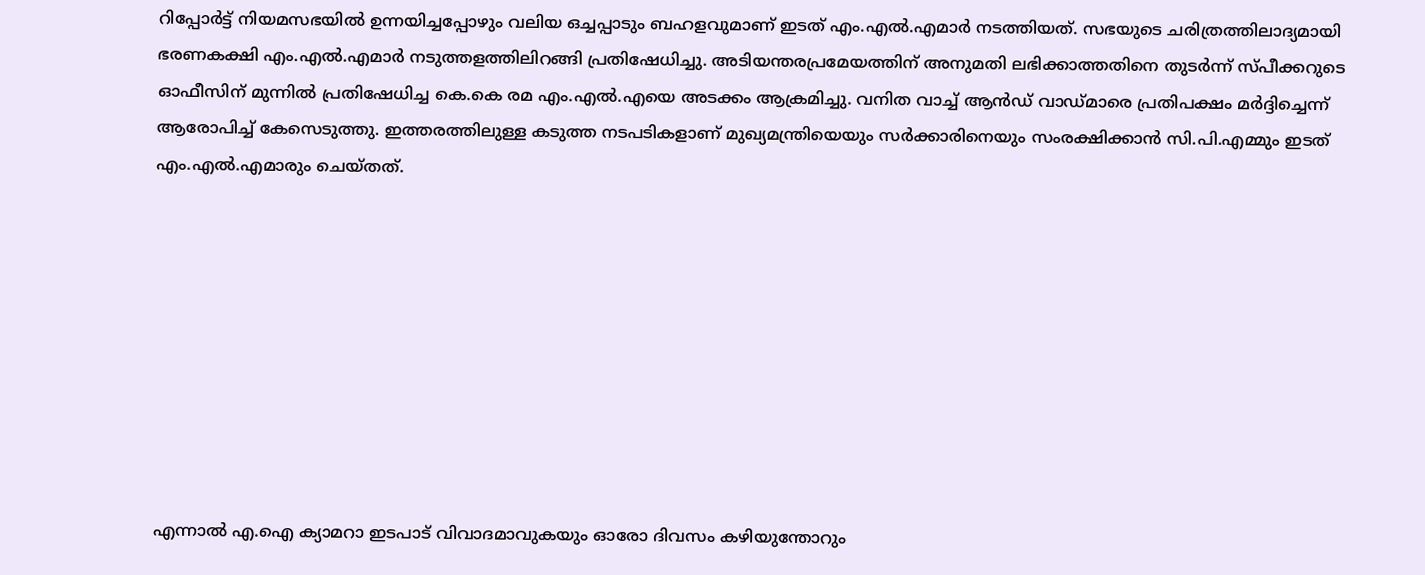റിപ്പോര്‍ട്ട് നിയമസഭയില്‍ ഉന്നയിച്ചപ്പോഴും വലിയ ഒച്ചപ്പാടും ബഹളവുമാണ് ഇടത് എം.എല്‍.എമാര്‍ നടത്തിയത്. സഭയുടെ ചരിത്രത്തിലാദ്യമായി ഭരണകക്ഷി എം.എല്‍.എമാര്‍ നടുത്തളത്തിലിറങ്ങി പ്രതിഷേധിച്ചു. അടിയന്തരപ്രമേയത്തിന് അനുമതി ലഭിക്കാത്തതിനെ തുടര്‍ന്ന് സ്പീക്കറുടെ ഓഫീസിന് മുന്നില്‍ പ്രതിഷേധിച്ച കെ.കെ രമ എം.എല്‍.എയെ അടക്കം ആക്രമിച്ചു. വനിത വാച്ച് ആന്‍ഡ് വാഡ്മാരെ പ്രതിപക്ഷം മര്‍ദ്ദിച്ചെന്ന് ആരോപിച്ച് കേസെടുത്തു. ഇത്തരത്തിലുള്ള കടുത്ത നടപടികളാണ് മുഖ്യമന്ത്രിയെയും സര്‍ക്കാരിനെയും സംരക്ഷിക്കാന്‍ സി.പി.എമ്മും ഇടത് എം.എല്‍.എമാരും ചെയ്തത്.









എന്നാല്‍ എ.ഐ ക്യാമറാ ഇടപാട് വിവാദമാവുകയും ഓരോ ദിവസം കഴിയുന്തോറും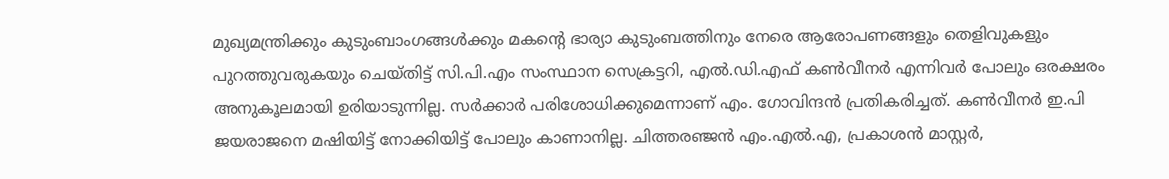മുഖ്യമന്ത്രിക്കും കുടുംബാംഗങ്ങള്‍ക്കും മകന്റെ ഭാര്യാ കുടുംബത്തിനും നേരെ ആരോപണങ്ങളും തെളിവുകളും പുറത്തുവരുകയും ചെയ്തിട്ട് സി.പി.എം സംസ്ഥാന സെക്രട്ടറി, എല്‍.ഡി.എഫ് കണ്‍വീനര്‍ എന്നിവര്‍ പോലും ഒരക്ഷരം അനുകൂലമായി ഉരിയാടുന്നില്ല. സര്‍ക്കാര്‍ പരിശോധിക്കുമെന്നാണ് എം. ഗോവിന്ദന്‍ പ്രതികരിച്ചത്. കണ്‍വീനര്‍ ഇ.പി ജയരാജനെ മഷിയിട്ട് നോക്കിയിട്ട് പോലും കാണാനില്ല. ചിത്തരഞ്ജന്‍ എം.എല്‍.എ, പ്രകാശന്‍ മാസ്റ്റര്‍,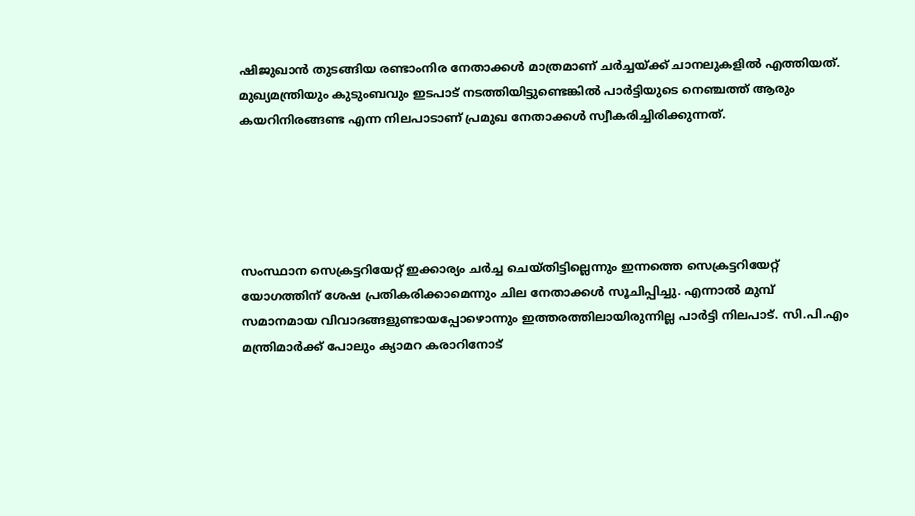ഷിജുഖാന്‍ തുടങ്ങിയ രണ്ടാംനിര നേതാക്കള്‍ മാത്രമാണ് ചര്‍ച്ചയ്ക്ക് ചാനലുകളില്‍ എത്തിയത്. മുഖ്യമന്ത്രിയും കുടുംബവും ഇടപാട് നടത്തിയിട്ടുണ്ടെങ്കില്‍ പാര്‍ട്ടിയുടെ നെഞ്ചത്ത് ആരും കയറിനിരങ്ങണ്ട എന്ന നിലപാടാണ് പ്രമുഖ നേതാക്കള്‍ സ്വീകരിച്ചിരിക്കുന്നത്.





സംസ്ഥാന സെക്രട്ടറിയേറ്റ് ഇക്കാര്യം ചര്‍ച്ച ചെയ്തിട്ടില്ലെന്നും ഇന്നത്തെ സെക്രട്ടറിയേറ്റ് യോഗത്തിന് ശേഷ പ്രതികരിക്കാമെന്നും ചില നേതാക്കള്‍ സൂചിപ്പിച്ചു. എന്നാല്‍ മുമ്പ് സമാനമായ വിവാദങ്ങളുണ്ടായപ്പോഴൊന്നും ഇത്തരത്തിലായിരുന്നില്ല പാര്‍ട്ടി നിലപാട്. സി.പി.എം മന്ത്രിമാര്‍ക്ക് പോലും ക്യാമറ കരാറിനോട്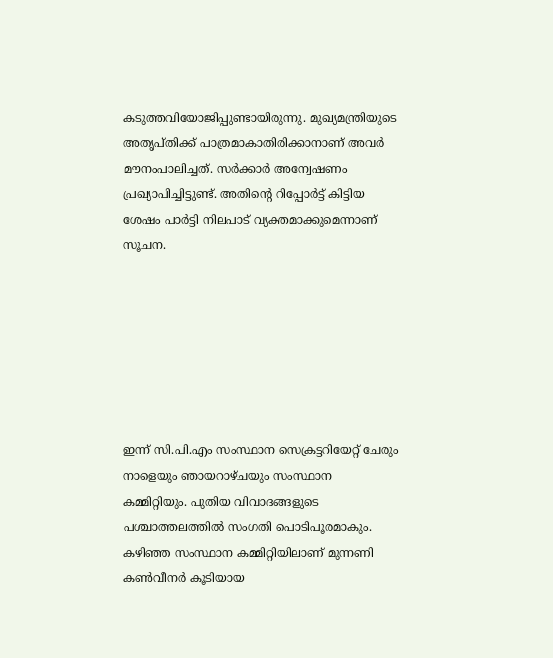കടുത്തവിയോജിപ്പുണ്ടായിരുന്നു. മുഖ്യമന്ത്രിയുടെ അതൃപ്തിക്ക് പാത്രമാകാതിരിക്കാനാണ് അവര്‍ മൗനംപാലിച്ചത്. സര്‍ക്കാര്‍ അന്വേഷണം പ്രഖ്യാപിച്ചിട്ടുണ്ട്. അതിന്റെ റിപ്പോര്‍ട്ട് കിട്ടിയ ശേഷം പാര്‍ട്ടി നിലപാട് വ്യക്തമാക്കുമെന്നാണ് സൂചന.







ഇന്ന് സി.പി.എം സംസ്ഥാന സെക്രട്ടറിയേറ്റ് ചേരും നാളെയും ഞായറാഴ്ചയും സംസ്ഥാന കമ്മിറ്റിയും. പുതിയ വിവാദങ്ങളുടെ പശ്ചാത്തലത്തില്‍ സംഗതി പൊടിപൂരമാകും. കഴിഞ്ഞ സംസ്ഥാന കമ്മിറ്റിയിലാണ് മുന്നണി കണ്‍വീനര്‍ കൂടിയായ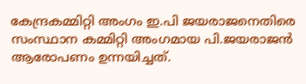കേന്ദ്രകമ്മിറ്റി അംഗം ഇ.പി ജയരാജനെതിരെ സംസ്ഥാന കമ്മിറ്റി അംഗമായ പി.ജയരാജന്‍ ആരോപണം ഉന്നയിച്ചത്.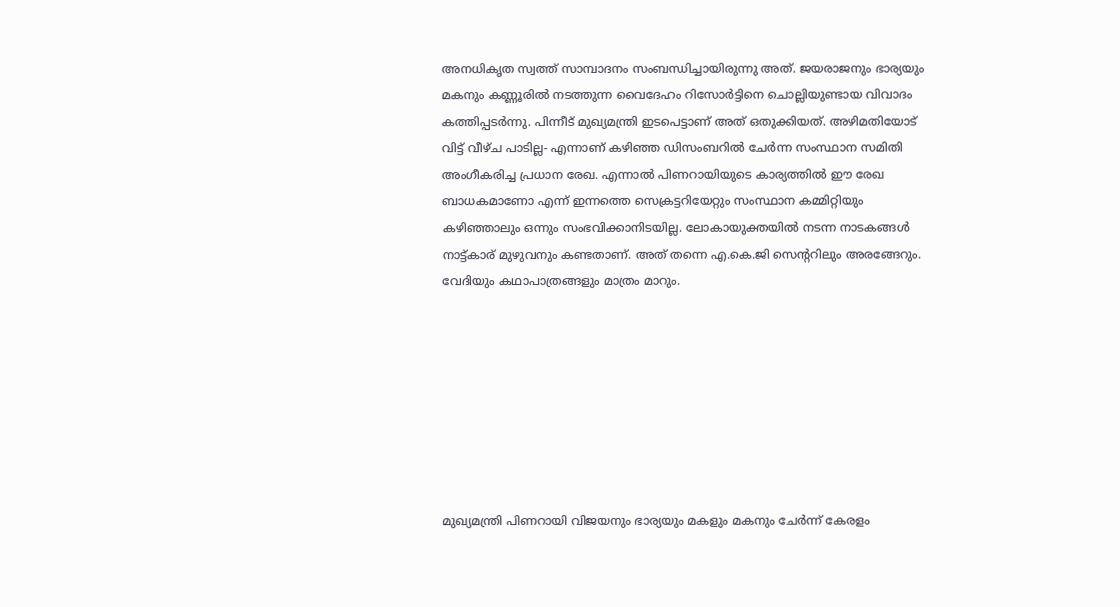അനധികൃത സ്വത്ത് സാമ്പാദനം സംബന്ധിച്ചായിരുന്നു അത്. ജയരാജനും ഭാര്യയും മകനും കണ്ണൂരില്‍ നടത്തുന്ന വൈദേഹം റിസോര്‍ട്ടിനെ ചൊല്ലിയുണ്ടായ വിവാദം കത്തിപ്പടര്‍ന്നു. പിന്നീട് മുഖ്യമന്ത്രി ഇടപെട്ടാണ് അത് ഒതുക്കിയത്. അഴിമതിയോട് വിട്ട് വീഴ്ച പാടില്ല- എന്നാണ് കഴിഞ്ഞ ഡിസംബറില്‍ ചേര്‍ന്ന സംസ്ഥാന സമിതി അംഗീകരിച്ച പ്രധാന രേഖ. എന്നാല്‍ പിണറായിയുടെ കാര്യത്തില്‍ ഈ രേഖ ബാധകമാണോ എന്ന് ഇന്നത്തെ സെക്രട്ടറിയേറ്റും സംസ്ഥാന കമ്മിറ്റിയും കഴിഞ്ഞാലും ഒന്നും സംഭവിക്കാനിടയില്ല. ലോകായുക്തയില്‍ നടന്ന നാടകങ്ങള്‍ നാട്ട്കാര് മുഴുവനും കണ്ടതാണ്. അത് തന്നെ എ.കെ.ജി സെന്ററിലും അരങ്ങേറും. വേദിയും കഥാപാത്രങ്ങളും മാത്രം മാറും.








മുഖ്യമന്ത്രി പിണറായി വിജയനും ഭാര്യയും മകളും മകനും ചേര്‍ന്ന് കേരളം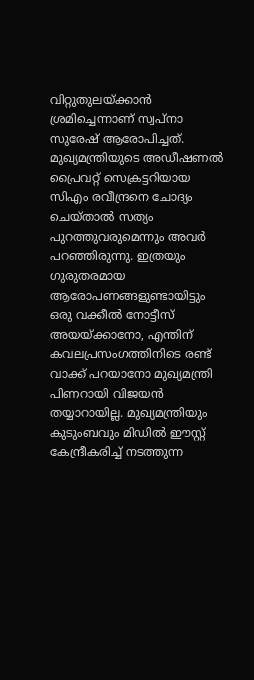വിറ്റുതുലയ്ക്കാന്‍ ശ്രമിച്ചെന്നാണ് സ്വപ്‌നാ സുരേഷ് ആരോപിച്ചത്.
മുഖ്യമന്ത്രിയുടെ അഡീഷണല്‍ പ്രൈവറ്റ് സെക്രട്ടറിയായ സിഎം രവീന്ദ്രനെ ചോദ്യം ചെയ്താല്‍ സത്യം പുറത്തുവരുമെന്നും അവര്‍ പറഞ്ഞിരുന്നു. ഇത്രയും ഗുരുതരമായ ആരോപണങ്ങളുണ്ടായിട്ടും ഒരു വക്കീല്‍ നോട്ടീസ് അയയ്ക്കാനോ, എന്തിന് കവലപ്രസംഗത്തിനിടെ രണ്ട് വാക്ക് പറയാനോ മുഖ്യമന്ത്രി പിണറായി വിജയന്‍ തയ്യാറായില്ല. മുഖ്യമന്ത്രിയും കുടുംബവും മിഡില്‍ ഈസ്റ്റ് കേന്ദ്രീകരിച്ച് നടത്തുന്ന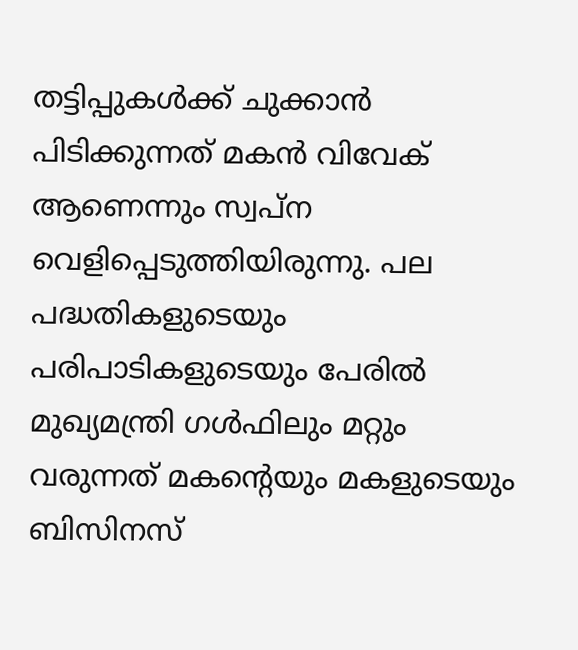തട്ടിപ്പുകള്‍ക്ക് ചുക്കാന്‍ പിടിക്കുന്നത് മകന്‍ വിവേക് ആണെന്നും സ്വപ്‌ന വെളിപ്പെടുത്തിയിരുന്നു. പല പദ്ധതികളുടെയും പരിപാടികളുടെയും പേരില്‍ മുഖ്യമന്ത്രി ഗള്‍ഫിലും മറ്റും വരുന്നത് മകന്റെയും മകളുടെയും ബിസിനസ്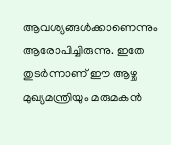ആവശ്യങ്ങള്‍ക്കാണെന്നും ആരോപിച്ചിരുന്നു. ഇതേ തുടര്‍ന്നാണ് ഈ ആഴ്ച മുഖ്യമന്ത്രിയും മരുമകന്‍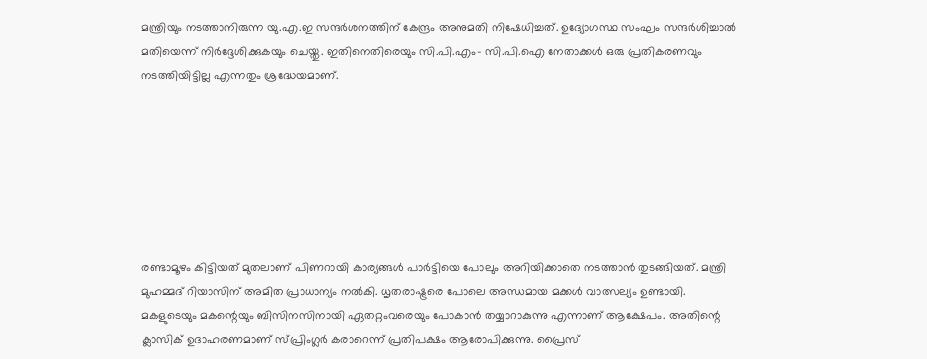മന്ത്രിയും നടത്താനിരുന്ന യു.എ.ഇ സന്ദര്‍ശനത്തിന് കേന്ദ്രം അനുമതി നിഷേധിച്ചത്. ഉദ്യോഗസ്ഥ സംഘം സന്ദര്‍ശിച്ചാല്‍ മതിയെന്ന് നിര്‍ദ്ദേശിക്കുകയും ചെയ്തു. ഇതിനെതിരെയും സി.പി.എം- സി.പി.ഐ നേതാക്കള്‍ ഒരു പ്രതികരണവും നടത്തിയിട്ടില്ല എന്നതും ശ്രദ്ധേയമാണ്.







രണ്ടാമൂഴം കിട്ടിയത് മുതലാണ് പിണറായി കാര്യങ്ങള്‍ പാര്‍ട്ടിയെ പോലും അറിയിക്കാതെ നടത്താന്‍ തുടങ്ങിയത്. മന്ത്രി മുഹമ്മദ് റിയാസിന് അമിത പ്രാധാന്യം നല്‍കി. ധൃതരാഷ്ട്രരെ പോലെ അന്ധമായ മക്കള്‍ വാത്സല്യം ഉണ്ടായി. മകളുടെയും മകന്റെയും ബിസിനസിനായി ഏതറ്റംവരെയും പോകാന്‍ തയ്യാറാകുന്നു എന്നാണ് ആക്ഷേപം. അതിന്റെ ക്ലാസിക് ഉദാഹരണമാണ് സ്പ്രിംഗ്ലര്‍ കരാറെന്ന് പ്രതിപക്ഷം ആരോപിക്കുന്നു. പ്രൈസ്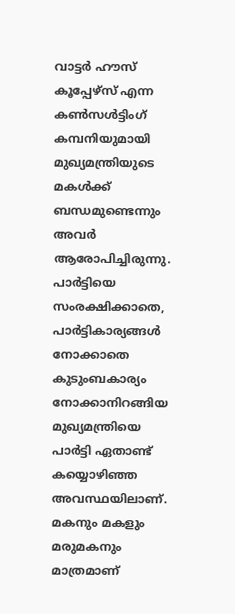വാട്ടര്‍ ഹൗസ് കൂപ്പേഴ്‌സ് എന്ന കണ്‍സള്‍ട്ടിംഗ് കമ്പനിയുമായി മുഖ്യമന്ത്രിയുടെ മകള്‍ക്ക് ബന്ധമുണ്ടെന്നും അവര്‍ ആരോപിച്ചിരുന്നു. പാര്‍ട്ടിയെ സംരക്ഷിക്കാതെ, പാര്‍ട്ടികാര്യങ്ങള്‍ നോക്കാതെ കുടുംബകാര്യം നോക്കാനിറങ്ങിയ മുഖ്യമന്ത്രിയെ പാര്‍ട്ടി ഏതാണ്ട് കയ്യൊഴിഞ്ഞ അവസ്ഥയിലാണ്. മകനും മകളും മരുമകനും മാത്രമാണ്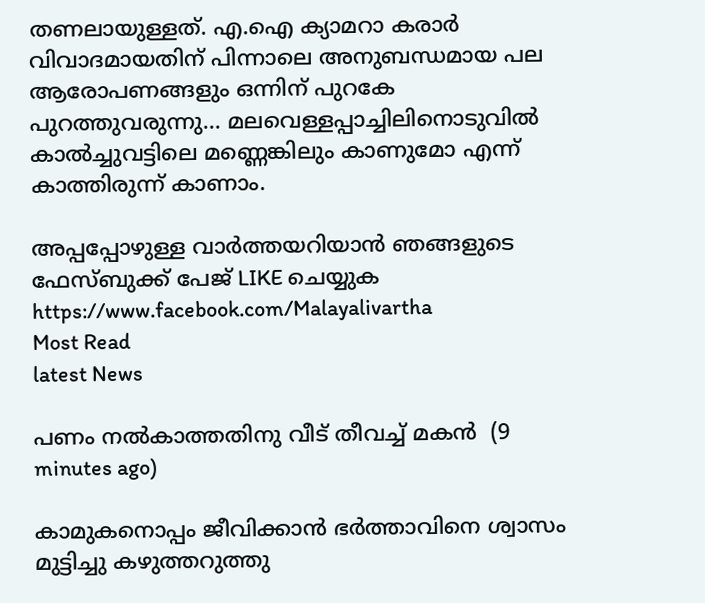തണലായുള്ളത്. എ.ഐ ക്യാമറാ കരാര്‍ വിവാദമായതിന് പിന്നാലെ അനുബന്ധമായ പല ആരോപണങ്ങളും ഒന്നിന് പുറകേ പുറത്തുവരുന്നു... മലവെള്ളപ്പാച്ചിലിനൊടുവില്‍ കാല്‍ച്ചുവട്ടിലെ മണ്ണെങ്കിലും കാണുമോ എന്ന് കാത്തിരുന്ന് കാണാം.

അപ്പപ്പോഴുള്ള വാര്‍ത്തയറിയാന്‍ ഞങ്ങളുടെ ഫേസ്‌ബുക്ക്‌ പേജ് LIKE ചെയ്യുക
https://www.facebook.com/Malayalivartha
Most Read
latest News

പണം നല്‍കാത്തതിനു വീട് തീവച്ച് മകന്‍  (9 minutes ago)

കാമുകനൊപ്പം ജീവിക്കാന്‍ ഭര്‍ത്താവിനെ ശ്വാസം മുട്ടിച്ചു കഴുത്തറുത്തു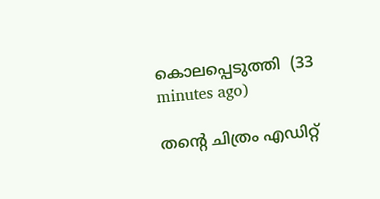കൊലപ്പെടുത്തി  (33 minutes ago)

തന്റെ ചിത്രം എഡിറ്റ്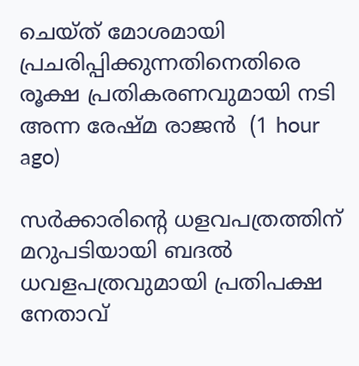ചെയ്ത് മോശമായി പ്രചരിപ്പിക്കുന്നതിനെതിരെ രൂക്ഷ പ്രതികരണവുമായി നടി അന്ന രേഷ്മ രാജന്‍  (1 hour ago)

സര്‍ക്കാരിന്റെ ധളവപത്രത്തിന് മറുപടിയായി ബദല്‍ ധവളപത്രവുമായി പ്രതിപക്ഷ നേതാവ്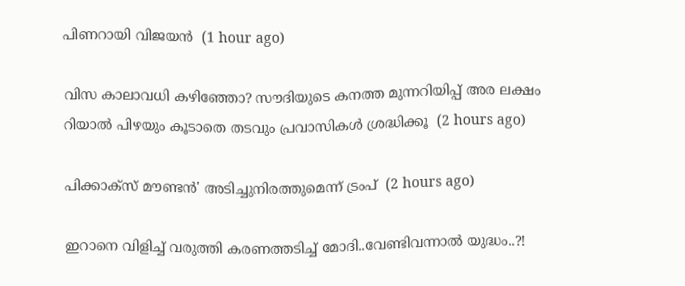പിണറായി വിജയന്‍  (1 hour ago)

വിസ കാലാവധി കഴിഞ്ഞോ? സൗദിയുടെ കനത്ത മുന്നറിയിപ്പ് അര ലക്ഷം റിയാൽ പിഴയും കൂടാതെ തടവും പ്രവാസികൾ ശ്രദ്ധിക്കൂ  (2 hours ago)

പിക്കാക്സ് മൗണ്ടൻ' അടിച്ചുനിരത്തുമെന്ന് ട്രംപ്  (2 hours ago)

ഇറാനെ വിളിച്ച് വരുത്തി കരണത്തടിച്ച് മോദി..വേണ്ടിവന്നാൽ യുദ്ധം..?!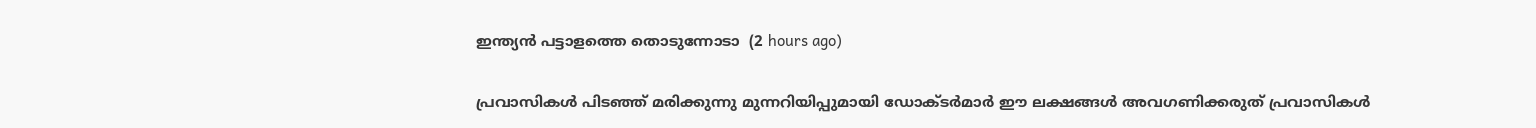ഇന്ത്യൻ പട്ടാളത്തെ തൊടുന്നോടാ  (2 hours ago)

പ്രവാസികൾ പിടഞ്ഞ് മരിക്കുന്നു മുന്നറിയിപ്പുമായി ഡോക്‌ടർമാർ ഈ ലക്ഷങ്ങൾ അവഗണിക്കരുത് പ്രവാസികൾ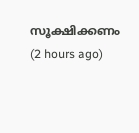സൂക്ഷിക്കണം  (2 hours ago)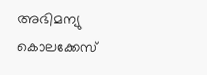അഭിമന്യു കൊലക്കേസ്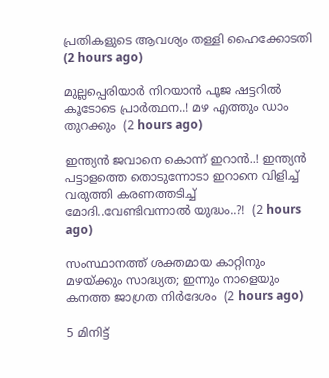പ്രതികളുടെ ആവശ്യം തള്ളി ഹൈക്കോടതി  (2 hours ago)

മുല്ലപ്പെരിയാർ നിറയാൻ പൂജ ഷട്ടറിൽ കൂടോടെ പ്രാർത്ഥന..! മഴ എത്തും ഡാം തുറക്കും  (2 hours ago)

ഇന്ത്യൻ ജവാനെ കൊന്ന് ഇറാൻ..! ഇന്ത്യൻ പട്ടാളത്തെ തൊടുന്നോടാ ഇറാനെ വിളിച്ച് വരുത്തി കരണത്തടിച്ച് മോദി..വേണ്ടിവന്നാൽ യുദ്ധം..?!  (2 hours ago)

സംസ്ഥാനത്ത് ശക്തമായ കാറ്റിനും മഴയ്ക്കും സാദ്ധ്യത; ഇന്നും നാളെയും കനത്ത ജാഗ്രത നിര്‍ദേശം  (2 hours ago)

5 മിനിട്ട്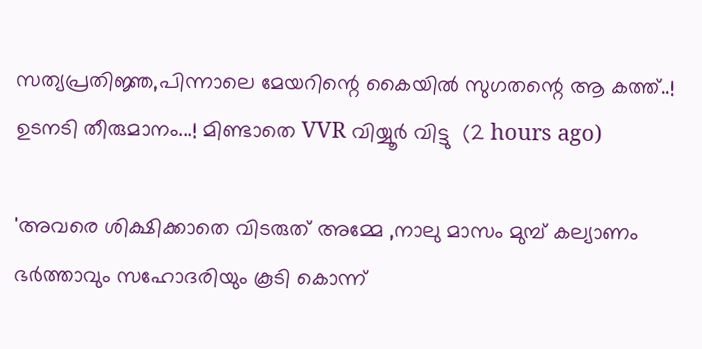സത്യപ്രതിജ്ഞ,പിന്നാലെ മേയറിന്റെ കൈയിൽ സുഗതന്റെ ആ കത്ത്..! ഉടനടി തീരുമാനം...! മിണ്ടാതെ VVR വിയ്യൂർ വിട്ടു  (2 hours ago)

'അവരെ ശിക്ഷിക്കാതെ വിടരുത് അമ്മേ ,നാലു മാസം മുമ്പ് കല്യാണം ഭർത്താവും സഹോദരിയും കൂടി കൊന്ന്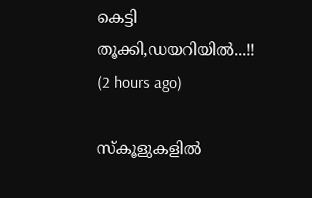കെട്ടി തൂക്കി,ഡയറിയിൽ...!!  (2 hours ago)

സ്‌കൂളുകളില്‍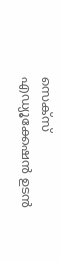സെക്സ് എഡ്യൂക്കേഷന്‍ ഉടന്‍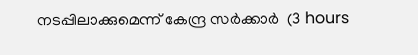നടപ്പിലാക്കുമെന്ന് കേന്ദ്ര സര്‍ക്കാര്‍  (3 hours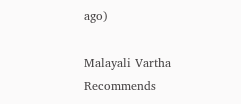ago)

Malayali Vartha Recommends